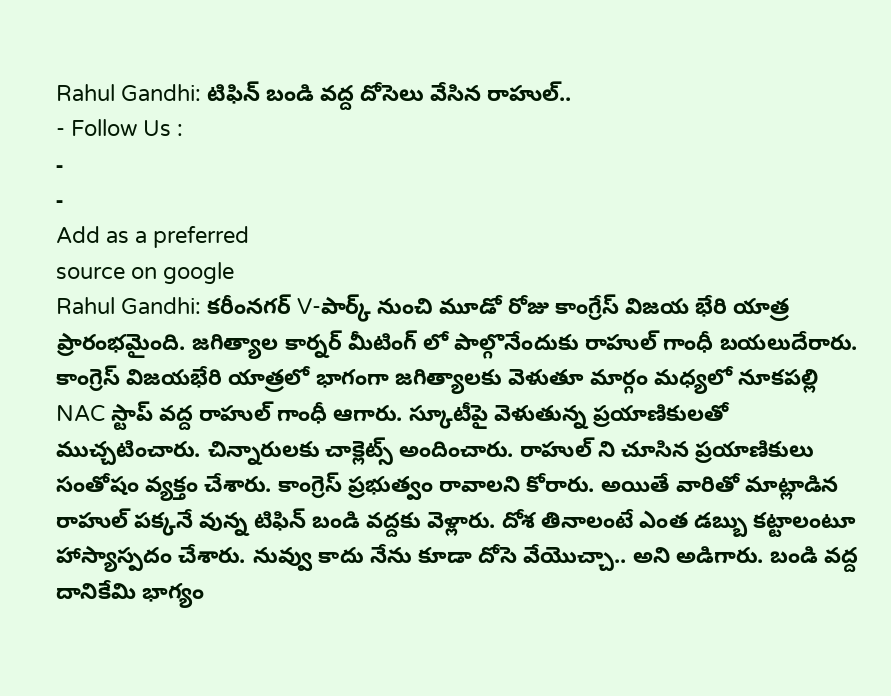Rahul Gandhi: టిఫిన్ బండి వద్ద దోసెలు వేసిన రాహుల్..
- Follow Us :
-
-
Add as a preferred
source on google
Rahul Gandhi: కరీంనగర్ V-పార్క్ నుంచి మూడో రోజు కాంగ్రేస్ విజయ భేరి యాత్ర ప్రారంభమైంది. జగిత్యాల కార్నర్ మీటింగ్ లో పాల్గొనేందుకు రాహుల్ గాంధీ బయలుదేరారు. కాంగ్రెస్ విజయభేరి యాత్రలో భాగంగా జగిత్యాలకు వెళుతూ మార్గం మధ్యలో నూకపల్లి NAC స్టాప్ వద్ద రాహుల్ గాంధీ ఆగారు. స్కూటీపై వెళుతున్న ప్రయాణికులతో ముచ్చటించారు. చిన్నారులకు చాక్లెట్స్ అందించారు. రాహుల్ ని చూసిన ప్రయాణికులు సంతోషం వ్యక్తం చేశారు. కాంగ్రెస్ ప్రభుత్వం రావాలని కోరారు. అయితే వారితో మాట్లాడిన రాహుల్ పక్కనే వున్న టిఫిన్ బండి వద్దకు వెళ్లారు. దోశ తినాలంటే ఎంత డబ్బు కట్టాలంటూ హాస్యాస్పదం చేశారు. నువ్వు కాదు నేను కూడా దోసె వేయొచ్చా.. అని అడిగారు. బండి వద్ద దానికేమి భాగ్యం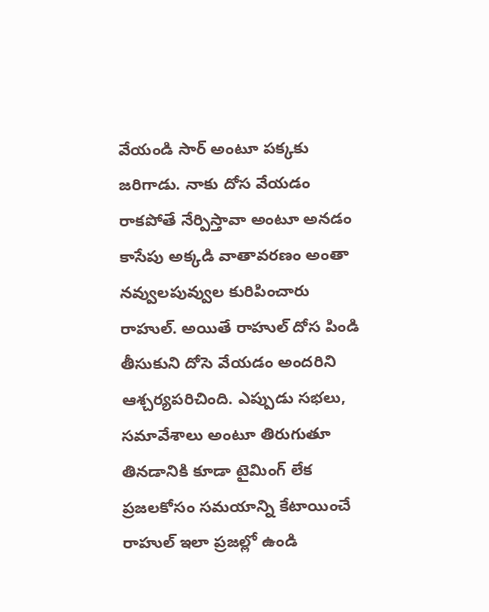వేయండి సార్ అంటూ పక్కకు జరిగాడు. నాకు దోస వేయడం రాకపోతే నేర్పిస్తావా అంటూ అనడం కాసేపు అక్కడి వాతావరణం అంతా నవ్వులపువ్వుల కురిపించారు రాహుల్. అయితే రాహుల్ దోస పిండి తీసుకుని దోసె వేయడం అందరిని ఆశ్చర్యపరిచింది. ఎప్పుడు సభలు, సమావేశాలు అంటూ తిరుగుతూ తినడానికి కూడా టైమింగ్ లేక ప్రజలకోసం సమయాన్ని కేటాయించే రాహుల్ ఇలా ప్రజల్లో ఉండి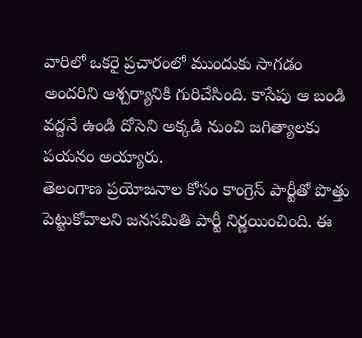వారిలో ఒకరై ప్రచారంలో ముందుకు సాగడం అందరిని ఆశ్చర్యానికి గురిచేసింది. కాసేపు ఆ బండి వద్దనే ఉండి దోసెని అక్కడి నుంచి జగిత్యాలకు పయనం అయ్యారు.
తెలంగాణ ప్రయోజనాల కోసం కాంగ్రెస్ పార్టీతో పొత్తు పెట్టుకోవాలని జనసమితి పార్టీ నిర్ణయించింది. ఈ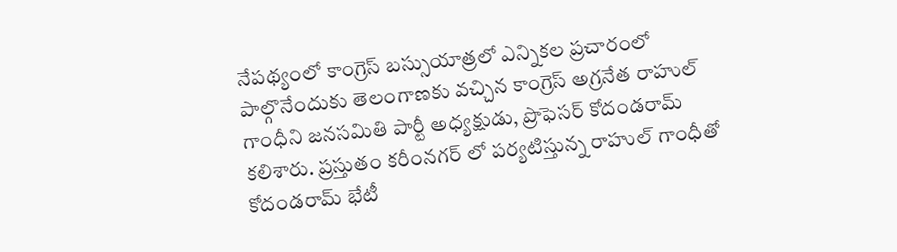నేపథ్యంలో కాంగ్రెస్ బస్సుయాత్రలో ఎన్నికల ప్రచారంలో పాల్గొనేందుకు తెలంగాణకు వచ్చిన కాంగ్రెస్ అగ్రనేత రాహుల్ గాంధీని జనసమితి పార్టీ అధ్యక్షుడు, ప్రొఫెసర్ కోదండరామ్ కలిశారు. ప్రస్తుతం కరీంనగర్ లో పర్యటిస్తున్న రాహుల్ గాంధీతో కోదండరామ్ భేటీ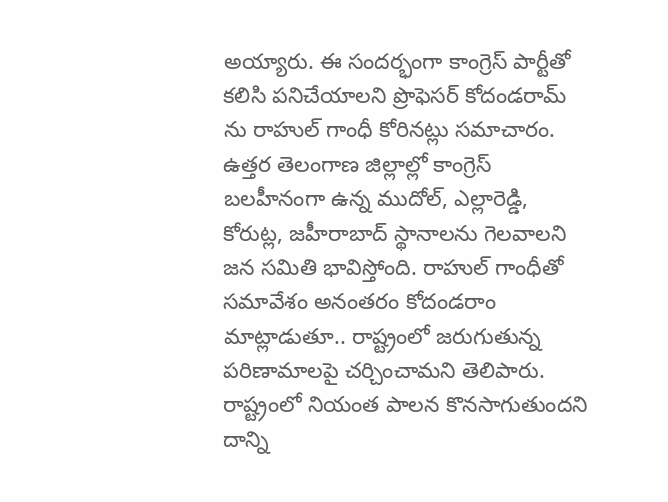అయ్యారు. ఈ సందర్భంగా కాంగ్రెస్ పార్టీతో కలిసి పనిచేయాలని ప్రొఫెసర్ కోదండరామ్ ను రాహుల్ గాంధీ కోరినట్లు సమాచారం. ఉత్తర తెలంగాణ జిల్లాల్లో కాంగ్రెస్ బలహీనంగా ఉన్న ముదోల్, ఎల్లారెడ్డి, కోరుట్ల, జహీరాబాద్ స్థానాలను గెలవాలని జన సమితి భావిస్తోంది. రాహుల్ గాంధీతో సమావేశం అనంతరం కోదండరాం మాట్లాడుతూ.. రాష్ట్రంలో జరుగుతున్న పరిణామాలపై చర్చించామని తెలిపారు. రాష్ట్రంలో నియంత పాలన కొనసాగుతుందని దాన్ని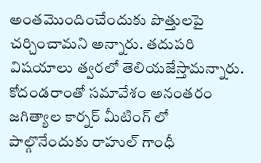అంతమొందించేందుకు పొత్తులపై చర్చించామని అన్నారు. తదుపరి విషయాలు త్వరలో తెలియజేస్తామన్నారు. కోదండరాంతో సమావేశం అనంతరం జగిత్యాల కార్నర్ మీటింగ్ లో పాల్గొనేందుకు రాహుల్ గాంధీ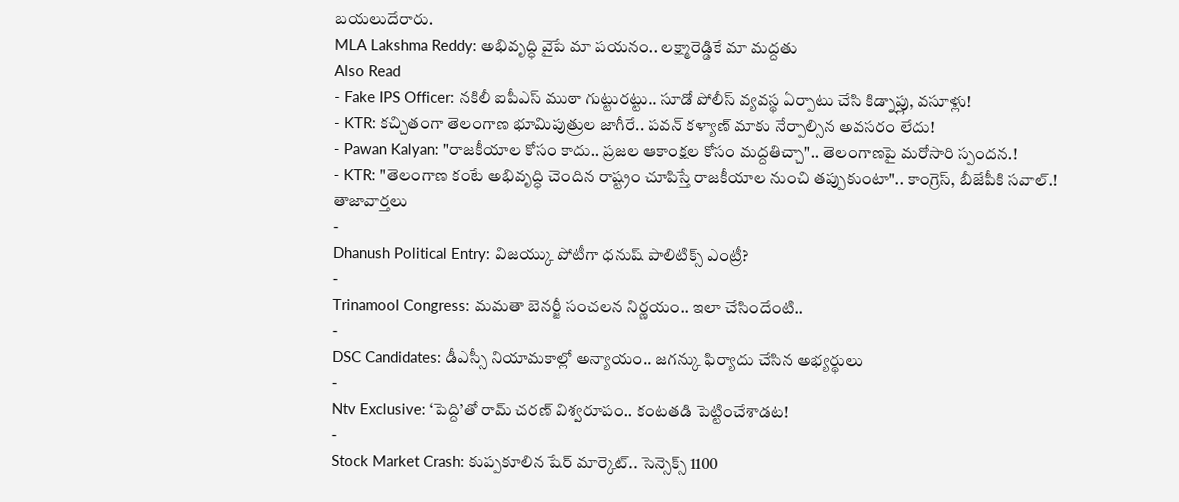బయలుదేరారు.
MLA Lakshma Reddy: అభివృద్ధి వైపే మా పయనం.. లక్ష్మారెడ్డికే మా మద్దతు
Also Read
- Fake IPS Officer: నకిలీ ఐపీఎస్ ముఠా గుట్టురట్టు.. సూడో పోలీస్ వ్యవస్థ ఏర్పాటు చేసి కిడ్నాప్లు, వసూళ్లు!
- KTR: కచ్చితంగా తెలంగాణ భూమిపుత్రుల జాగీరే.. పవన్ కళ్యాణ్ మాకు నేర్పాల్సిన అవసరం లేదు!
- Pawan Kalyan: "రాజకీయాల కోసం కాదు.. ప్రజల ఆకాంక్షల కోసం మద్దతిచ్చా".. తెలంగాణపై మరోసారి స్పందన.!
- KTR: "తెలంగాణ కంటే అభివృద్ధి చెందిన రాష్ట్రం చూపిస్తే రాజకీయాల నుంచి తప్పుకుంటా".. కాంగ్రెస్, బీజేపీకి సవాల్.!
తాజావార్తలు
-
Dhanush Political Entry: విజయ్కు పోటీగా ధనుష్ పాలిటిక్స్ ఎంట్రీ?
-
Trinamool Congress: మమతా బెనర్జీ సంచలన నిర్ణయం.. ఇలా చేసిందేంటి..
-
DSC Candidates: డీఎస్సీ నియామకాల్లో అన్యాయం.. జగన్కు ఫిర్యాదు చేసిన అభ్యర్థులు
-
Ntv Exclusive: ‘పెద్ది’తో రామ్ చరణ్ విశ్వరూపం.. కంటతడి పెట్టించేశాడట!
-
Stock Market Crash: కుప్పకూలిన షేర్ మార్కెట్.. సెన్సెక్స్ 1100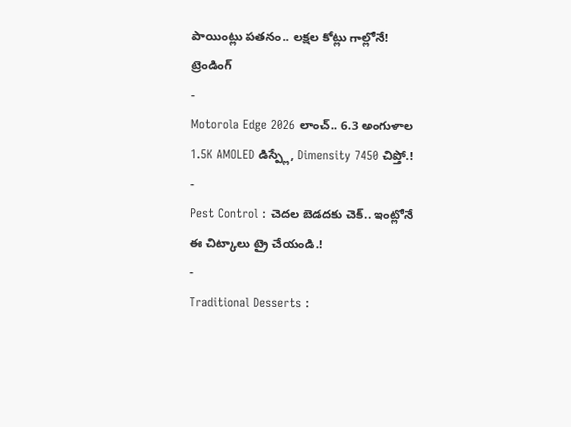పాయింట్లు పతనం.. లక్షల కోట్లు గాల్లోనే!
ట్రెండింగ్
-
Motorola Edge 2026 లాంచ్.. 6.3 అంగుళాల 1.5K AMOLED డిస్ప్లే, Dimensity 7450 చిప్తో.!
-
Pest Control : చెదల బెడదకు చెక్.. ఇంట్లోనే ఈ చిట్కాలు ట్రై చేయండి.!
-
Traditional Desserts :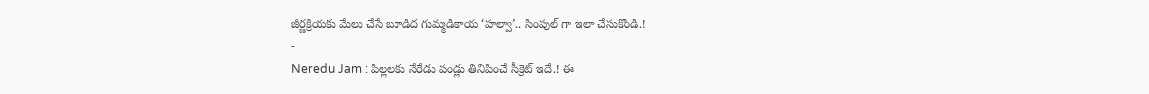జీర్ణక్రియకు మేలు చేసే బూడిద గుమ్మడికాయ ‘హల్వా’.. సింపుల్ గా ఇలా చేసుకొండి.!
-
Neredu Jam : పిల్లలకు నేరేడు పండ్లు తినిపించే సీక్రెట్ ఇదే.! ఈ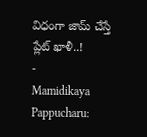విధంగా జామ్ చేస్తే ప్లేట్ ఖాళీ..!
-
Mamidikaya Pappucharu: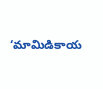‘మామిడికాయ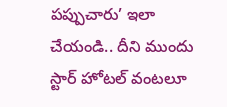పప్పుచారు’ ఇలా చేయండి.. దీని ముందు స్టార్ హోటల్ వంటలూ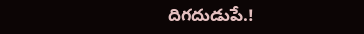దిగదుడుపే.!